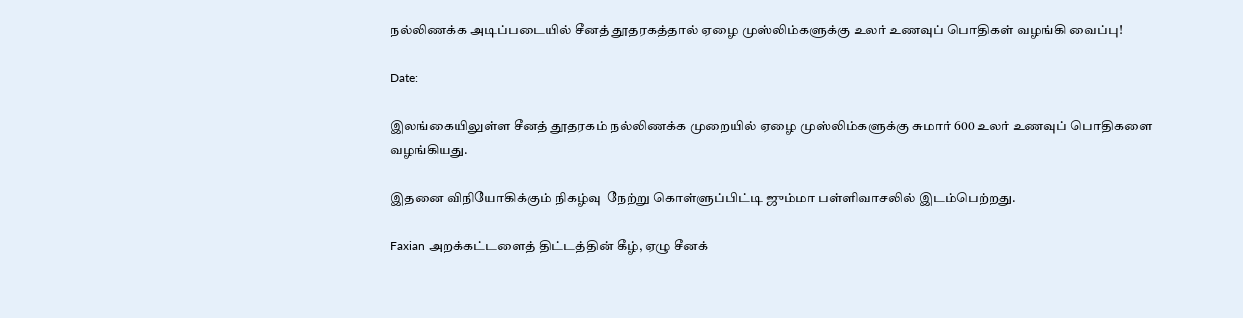நல்லிணக்க அடிப்படையில் சீனத் தூதரகத்தால் ஏழை முஸ்லிம்களுக்கு உலர் உணவுப் பொதிகள் வழங்கி வைப்பு!

Date:

இலங்கையிலுள்ள சீனத் தூதரகம் நல்லிணக்க முறையில் ஏழை முஸ்லிம்களுக்கு சுமார் 600 உலர் உணவுப் பொதிகளை வழங்கியது.

இதனை விநியோகிக்கும் நிகழ்வு  நேற்று கொள்ளுப்பிட்டி ஜும்மா பள்ளிவாசலில் இடம்பெற்றது.

Faxian அறக்கட்டளைத் திட்டத்தின் கீழ், ஏழு சீனக்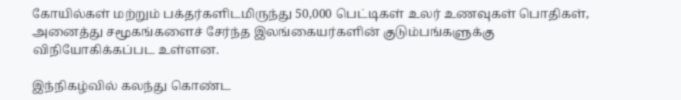கோயில்கள் மற்றும் பக்தர்களிடமிருந்து 50,000 பெட்டிகள் உலர் உணவுகள் பொதிகள், அனைத்து சமூகங்களைச் சேர்ந்த இலங்கையர்களின் குடும்பங்களுக்கு விநியோகிக்கப்பட உள்ளன.

இந்நிகழ்வில் கலந்து கொண்ட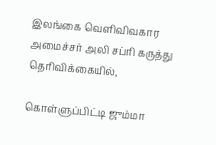இலங்கை வெளிவிவகார அமைச்சர் அலி சப்ரி கருத்து தெரிவிக்கையில்,

கொள்ளுப்பிட்டி ஜும்மா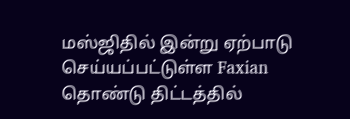மஸ்ஜிதில் இன்று ஏற்பாடு செய்யப்பட்டுள்ள Faxian தொண்டு திட்டத்தில்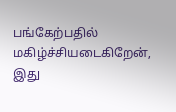பங்கேற்பதில் மகிழ்ச்சியடைகிறேன், இது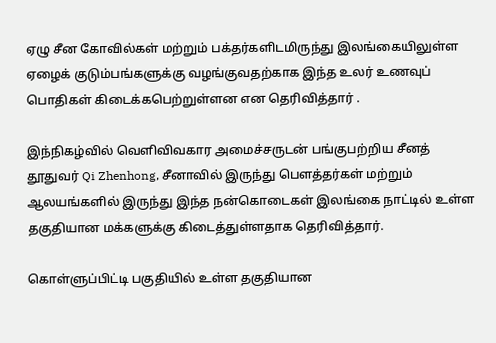ஏழு சீன கோவில்கள் மற்றும் பக்தர்களிடமிருந்து இலங்கையிலுள்ள ஏழைக் குடும்பங்களுக்கு வழங்குவதற்காக இந்த உலர் உணவுப் பொதிகள் கிடைக்கபெற்றுள்ளன என தெரிவித்தார் .

இந்நிகழ்வில் வெளிவிவகார அமைச்சருடன் பங்குபற்றிய சீனத் தூதுவர் Qi Zhenhong, சீனாவில் இருந்து பௌத்தர்கள் மற்றும் ஆலயங்களில் இருந்து இந்த நன்கொடைகள் இலங்கை நாட்டில் உள்ள தகுதியான மக்களுக்கு கிடைத்துள்ளதாக தெரிவித்தார்.

கொள்ளுப்பிட்டி பகுதியில் உள்ள தகுதியான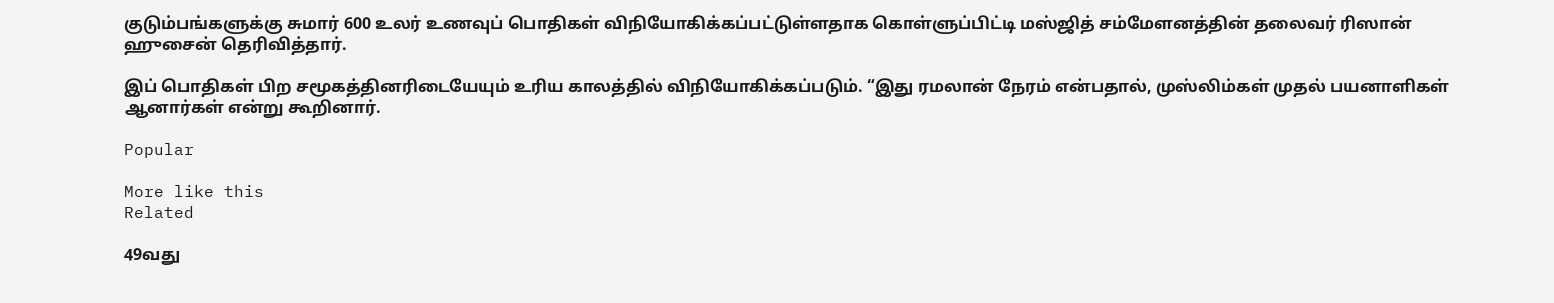குடும்பங்களுக்கு சுமார் 600 உலர் உணவுப் பொதிகள் விநியோகிக்கப்பட்டுள்ளதாக கொள்ளுப்பிட்டி மஸ்ஜித் சம்மேளனத்தின் தலைவர் ரிஸான் ஹுசைன் தெரிவித்தார்.

இப் பொதிகள் பிற சமூகத்தினரிடையேயும் உரிய காலத்தில் விநியோகிக்கப்படும். “இது ரமலான் நேரம் என்பதால், முஸ்லிம்கள் முதல் பயனாளிகள் ஆனார்கள் என்று கூறினார்.

Popular

More like this
Related

49வது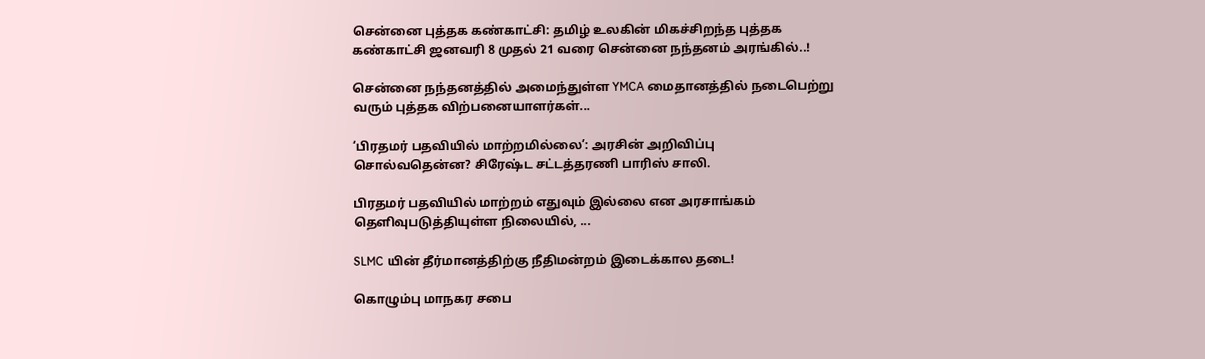சென்னை புத்தக கண்காட்சி: தமிழ் உலகின் மிகச்சிறந்த புத்தக கண்காட்சி ஜனவரி 8 முதல் 21 வரை சென்னை நந்தனம் அரங்கில்..!

சென்னை நந்தனத்தில் அமைந்துள்ள YMCA மைதானத்தில் நடைபெற்று வரும் புத்தக விற்பனையாளர்கள்...

‘பிரதமர் பதவியில் மாற்றமில்லை’: அரசின் அறிவிப்பு சொல்வதென்ன? சிரேஷ்ட சட்டத்தரணி பாரிஸ் சாலி.

பிரதமர் பதவியில் மாற்றம் எதுவும் இல்லை என அரசாங்கம் தெளிவுபடுத்தியுள்ள நிலையில், ...

SLMC யின் தீர்மானத்திற்கு நீதிமன்றம் இடைக்கால தடை!

கொழும்பு மாநகர சபை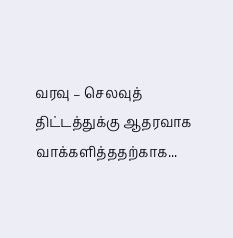வரவு – செலவுத் திட்டத்துக்கு ஆதரவாக வாக்களித்ததற்காக...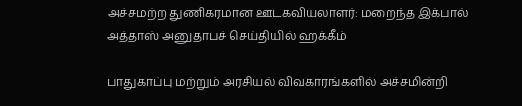அச்சமற்ற துணிகரமான ஊடகவியலாளர்: மறைந்த இக்பால் அத்தாஸ் அனுதாபச் செய்தியில் ஹக்கீம்

பாதுகாப்பு மற்றும் அரசியல் விவகாரங்களில் அச்சமின்றி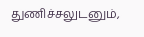துணிச்சலுடனும்,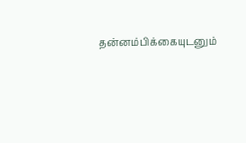தன்னம்பிக்கையுடனும்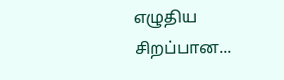எழுதிய சிறப்பான...